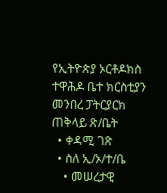የኢትዮጵያ ኦርቶዶክስ ተዋሕዶ ቤተ ክርስቲያን መንበረ ፓትርያርክ ጠቅላይ ጽ/ቤት
  • ቀዳሚ ገጽ
  • ስለ ኢ/ኦ/ተ/ቤ
    • መሠረታዊ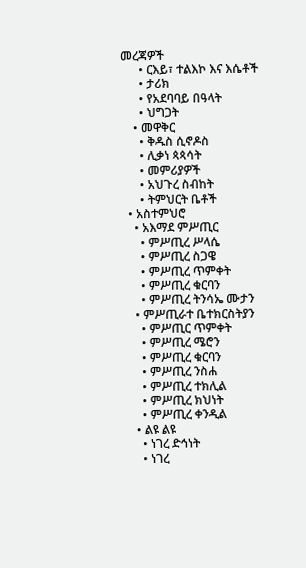መረጃዎች
      • ርእይ፣ ተልእኮ እና እሴቶች
      • ታሪክ
      • የአደባባይ በዓላት
      • ህግጋት
    • መዋቅር
      • ቅዱስ ሲኖዶስ
      • ሊቃነ ጳጳሳት
      • መምሪያዎች
      • አህጉረ ስብከት
      • ትምህርት ቤቶች
  • አስተምህሮ
    • አእማደ ምሥጢር
      • ምሥጢረ ሥላሴ
      • ምሥጢረ ስጋዌ
      • ምሥጢረ ጥምቀት
      • ምሥጢረ ቁርባን
      • ምሥጢረ ትንሳኤ ሙታን
    • ምሥጢራተ ቤተክርስትያን
      • ምሥጢር ጥምቀት
      • ምሥጢረ ሜሮን
      • ምሥጢረ ቁርባን
      • ምሥጢረ ንስሐ
      • ምሥጢረ ተክሊል
      • ምሥጢረ ክህነት
      • ምሥጢረ ቀንዲል
    • ልዩ ልዩ
      • ነገረ ድኅነት
      • ነገረ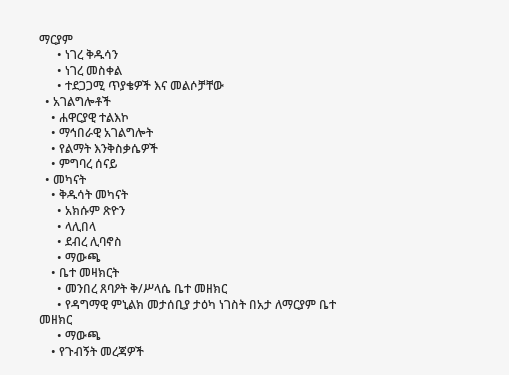ማርያም
      • ነገረ ቅዱሳን
      • ነገረ መስቀል
      • ተደጋጋሚ ጥያቄዎች እና መልሶቻቸው
  • አገልግሎቶች
    • ሐዋርያዊ ተልእኮ
    • ማኅበራዊ አገልግሎት
    • የልማት እንቅስቃሴዎች
    • ምግባረ ሰናይ
  • መካናት
    • ቅዱሳት መካናት
      • አክሱም ጽዮን
      • ላሊበላ
      • ደብረ ሊባኖስ
      • ማውጫ
    • ቤተ መዛክርት
      • መንበረ ጸባዖት ቅ/ሥላሴ ቤተ መዘክር
      • የዳግማዊ ምኒልክ መታሰቢያ ታዕካ ነገስት በአታ ለማርያም ቤተ መዘክር
      • ማውጫ
    • የጉብኝት መረጃዎች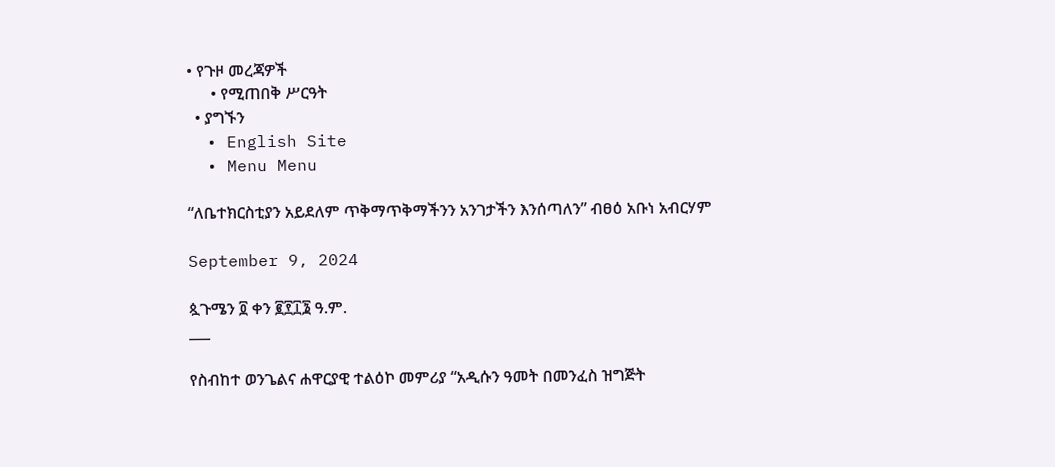• የጉዞ መረጃዎች
      • የሚጠበቅ ሥርዓት
  • ያግኙን
  • English Site
  • Menu Menu

“ለቤተክርስቲያን አይደለም ጥቅማጥቅማችንን አንገታችን እንሰጣለን” ብፀዕ አቡነ አብርሃም

September 9, 2024

ጷጉሜን ፬ ቀን ፪፻፲፮ ዓ.ም.
___

የስብከተ ወንጌልና ሐዋርያዊ ተልዕኮ መምሪያ “አዲሱን ዓመት በመንፈስ ዝግጅት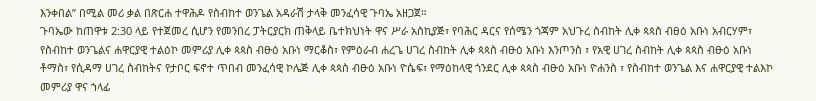እንቀበል” በሚል መሪ ቃል በጽርሐ ተዋሕዶ የስብከተ ወንጌል አዳራሽ ታላቅ መንፈሳዊ ጉባኤ አዘጋጀ።
ጉባኤው ከጠዋቱ 2:30 ላይ የተጀመረ ሲሆን የመንበረ ፓትርያርክ ጠቅላይ ቤተክህነት ዋና ሥራ አስኪያጅ፣ የባሕር ዳርና የሰሜን ጎጃም አህጉረ ስብከት ሊቀ ጳጳስ ብፀዕ አቡነ አብርሃም፣ የስብከተ ወንጌልና ሐዋርያዊ ተልዕኮ መምሪያ ሊቀ ጳጳስ ብፁዕ አቡነ ማርቆስ፣ የምዕራብ ሐረጌ ሀገረ ስብከት ሊቀ ጳጳስ ብፁዕ አቡነ እንጦንስ ፣ የአዊ ሀገረ ስብከት ሊቀ ጳጳስ ብፁዕ አቡነ ቶማስ፣ የሲዳማ ሀገረ ስብከትና የታቦር ፍኖተ ጥበብ መንፈሳዊ ኮሌጅ ሊቀ ጳጳስ ብፁዕ አቡነ ዮሴፍ፣ የማዕከላዊ ጎንደር ሊቀ ጳጳስ ብፁዕ አቡነ ዮሐንስ ፣ የስብከተ ወንጌል እና ሐዋርያዊ ተልእኮ መምሪያ ዋና ኀላፊ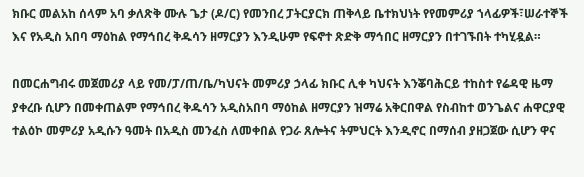ክቡር መልአከ ሰላም አባ ቃለጽቅ ሙሉ ጌታ (ዶ/ር) የመንበረ ፓትርያርክ ጠቅላይ ቤተክህነት የየመምሪያ ኀላፊዎች፣ሠራተኞች እና የአዲስ አበባ ማዕከል የማኅበረ ቅዱሳን ዘማርያን እንዲሁም የፍኖተ ጽድቅ ማኅበር ዘማርያን በተገኙበት ተካሂዷል።

በመርሐግብሩ መጀመሪያ ላይ የመ/ፓ/ጠ/ቤ/ካህናት መምሪያ ኃላፊ ክቡር ሊቀ ካህናት እንቖባሕርይ ተከስተ የሬዳዊ ዜማ ያቀረቡ ሲሆን በመቀጠልም የማኅበረ ቅዱሳን አዲስአበባ ማዕከል ዘማርያን ዝማሬ አቅርበዋል የስብከተ ወንጌልና ሐዋርያዊ ተልዕኮ መምሪያ አዲሱን ዓመት በአዲስ መንፈስ ለመቀበል የጋራ ጸሎትና ትምህርት እንዲኖር በማሰብ ያዘጋጀው ሲሆን ዋና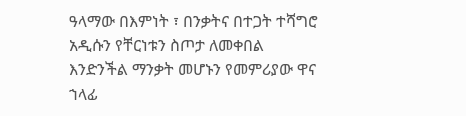ዓላማው በእምነት ፣ በንቃትና በተጋት ተሻግሮ አዲሱን የቸርነቱን ስጦታ ለመቀበል እንድንችል ማንቃት መሆኑን የመምሪያው ዋና ኀላፊ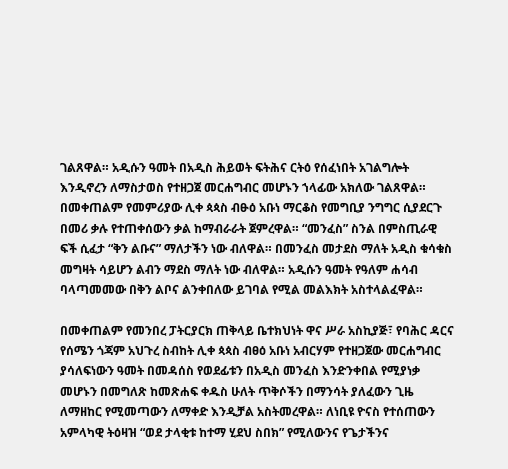ገልጸዋል። አዲሱን ዓመት በአዲስ ሕይወት ፍትሕና ርትዕ የሰፈነበት አገልግሎት እንዲኖረን ለማስታወስ የተዘጋጀ መርሐግብር መሆኑን ኀላፊው አክለው ገልጸዋል። በመቀጠልም የመምሪያው ሊቀ ጳጳስ ብፁዕ አቡነ ማርቆስ የመግቢያ ንግግር ሲያደርጉ በመሪ ቃሉ የተጠቀሰውን ቃል ከማብራራት ጀምረዋል። “መንፈስ” ስንል በምስጢራዊ ፍች ሲፈታ “ቅን ልቡና” ማለታችን ነው ብለዋል። በመንፈስ መታደስ ማለት አዲስ ቁሳቁስ መግዛት ሳይሆን ልብን ማደስ ማለት ነው ብለዋል። አዲሱን ዓመት የዓለም ሐሳብ ባላጣመመው በቅን ልቦና ልንቀበለው ይገባል የሚል መልእክት አስተላልፈዋል።

በመቀጠልም የመንበረ ፓትርያርክ ጠቅላይ ቤተክህነት ዋና ሥራ አስኪያጅ፣ የባሕር ዳርና የሰሜን ጎጃም አህጉረ ስብከት ሊቀ ጳጳስ ብፀዕ አቡነ አብርሃም የተዘጋጀው መርሐግብር ያሳለፍነውን ዓመት በመዳሰስ የወደፊቱን በአዲስ መንፈስ እንድንቀበል የሚያነቃ መሆኑን በመግለጽ ከመጽሐፍ ቀዱስ ሁለት ጥቅሶችን በማንሳት ያለፈውን ጊዜ ለማዘከር የሚመጣውን ለማቀድ እንዲቻል አስትመረዋል። ለነቢዩ ዮናስ የተሰጠውን አምላካዊ ትዕዛዝ “ወደ ታላቂቱ ከተማ ሂደህ ስበክ” የሚለውንና የጌታችንና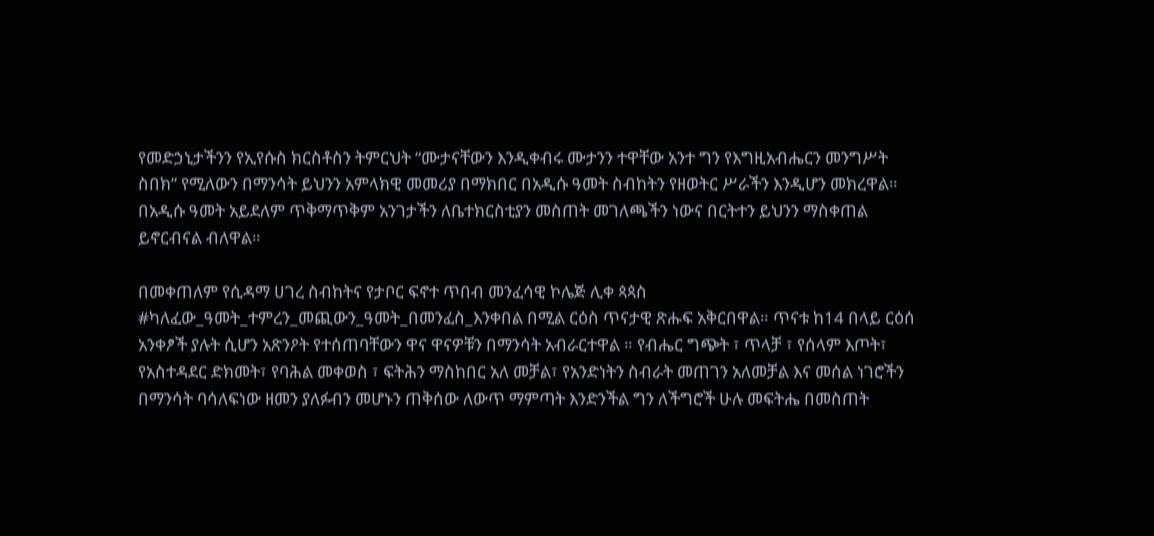የመድኃኒታችንን የኢየሱስ ክርስቶስን ትምርህት “ሙታናቸውን እንዲቀብሩ ሙታንን ተዋቸው አንተ ግን የእግዚአብሔርን መንግሥት ስበክ” የሚለውን በማንሳት ይህንን አምላክዊ መመሪያ በማክበር በአዲሱ ዓመት ስብከትን የዘወትር ሥራችን እንዲሆን መክረዋል። በአዲሱ ዓመት አይደለም ጥቅማጥቅም አንገታችን ለቤተክርስቲያን መስጠት መገለጫችን ነውና በርትተን ይህንን ማስቀጠል ይኖርብናል ብለዋል።

በመቀጠለም የሲዳማ ሀገረ ስብከትና የታቦር ፍኖተ ጥበብ መንፈሳዊ ኮሌጅ ሊቀ ጳጳስ #ካለፈው_ዓመት_ተምረን_መጪውን_ዓመት_በመንፈስ_እንቀበል በሚል ርዕስ ጥናታዊ ጽሑፍ አቅርበዋል። ጥናቱ ከ14 በላይ ርዕሰ አንቀፆች ያሉት ሲሆን አጽንዖት የተሰጠባቸውን ዋና ዋናዎቹን በማንሳት አብራርተዋል ። የብሔር ግጭት ፣ ጥላቻ ፣ የሰላም እጦት፣ የአስተዳደር ድክመት፣ የባሕል መቀወስ ፣ ፍትሕን ማስከበር አለ መቻል፣ የአንድነትን ስብራት መጠገን አለመቻል እና መሰል ነገሮችን በማንሳት ባሳለፍነው ዘመን ያለፉብን መሆኑን ጠቅሰው ለውጥ ማምጣት እንድንችል ግን ለችግሮች ሁሉ መፍትሔ በመስጠት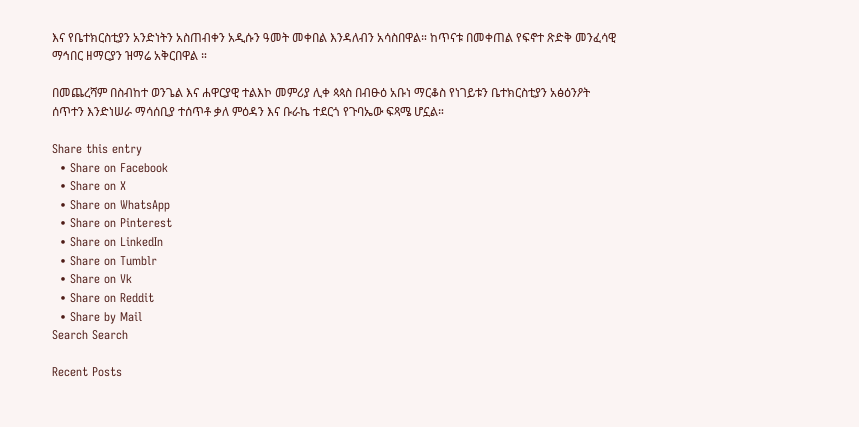እና የቤተክርስቲያን አንድነትን አስጠብቀን አዲሱን ዓመት መቀበል እንዳለብን አሳስበዋል። ከጥናቱ በመቀጠል የፍኖተ ጽድቅ መንፈሳዊ ማኅበር ዘማርያን ዝማሬ አቅርበዋል ።

በመጨረሻም በስብከተ ወንጌል እና ሐዋርያዊ ተልእኮ መምሪያ ሊቀ ጳጳስ በብፁዕ አቡነ ማርቆስ የነገይቱን ቤተክርስቲያን አፅዕንዖት ሰጥተን እንድነሠራ ማሳሰቢያ ተሰጥቶ ቃለ ምዕዳን እና ቡራኬ ተደርጎ የጉባኤው ፍጻሜ ሆኗል።

Share this entry
  • Share on Facebook
  • Share on X
  • Share on WhatsApp
  • Share on Pinterest
  • Share on LinkedIn
  • Share on Tumblr
  • Share on Vk
  • Share on Reddit
  • Share by Mail
Search Search

Recent Posts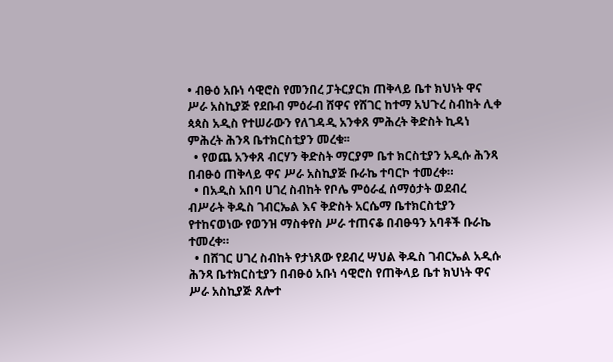• ብፁዕ አቡነ ሳዊሮስ የመንበረ ፓትርያርክ ጠቅላይ ቤተ ክህነት ዋና ሥራ አስኪያጅ የደቡብ ምዕራብ ሸዋና የሸገር ከተማ አህጉረ ስብከት ሊቀ ጳጳስ አዲስ የተሠራውን የለገዳዲ አንቀጸ ምሕረት ቅድስት ኪዳነ ምሕረት ሕንጻ ቤተክርስቲያን መረቁ፡፡
  • የወጨ አንቀጸ ብርሃን ቅድስት ማርያም ቤተ ክርስቲያን አዲሱ ሕንጻ በብፁዕ ጠቅላይ ዋና ሥራ አስኪያጅ ቡራኬ ተባርኮ ተመረቀ።
  • በአዲስ አበባ ሀገረ ስብከት የቦሌ ምዕራፈ ሰማዕታት ወደብረ ብሥራት ቅዱስ ገብርኤል እና ቅድስት አርሴማ ቤተክርስቲያን የተከናወነው የወንዝ ማስቀየስ ሥራ ተጠናቆ በብፁዓን አባቶች ቡራኬ ተመረቀ።
  • በሸገር ሀገረ ስብከት የታነጸው የደብረ ሣህል ቅዱስ ገብርኤል አዲሱ ሕንጻ ቤተክርስቲያን በብፁዕ አቡነ ሳዊሮስ የጠቅላይ ቤተ ክህነት ዋና ሥራ አስኪያጅ ጸሎተ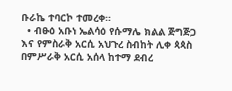ቡራኬ ተባርኮ ተመረቀ።
  • ብፁዕ አቡነ ኤልሳዕ የሱማሌ ክልል ጅግጅጋ እና የምስራቅ አርሲ አህጉረ ስብከት ሊቀ ጳጳስ በምሥራቅ አርሲ አሰላ ከተማ ደብረ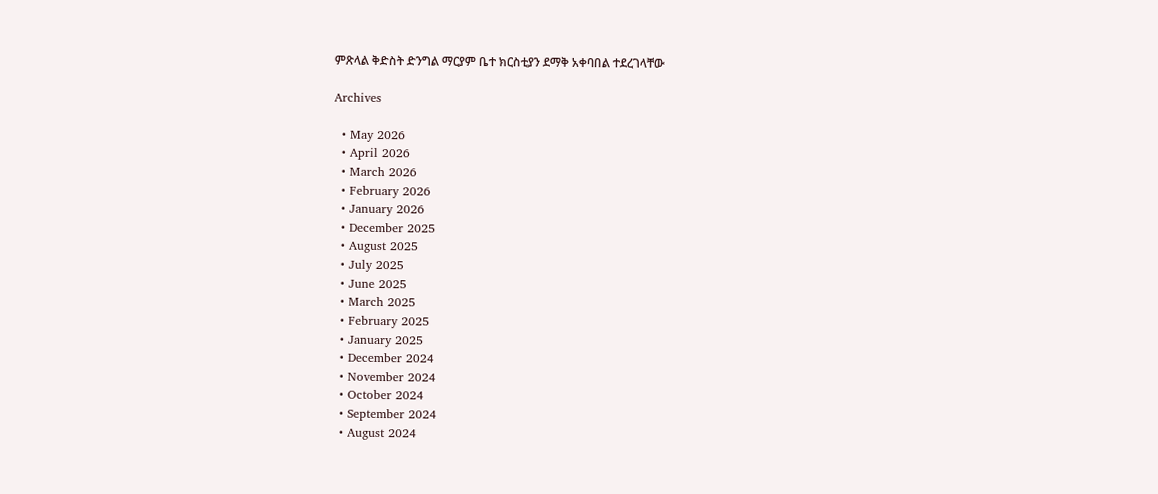ምጽላል ቅድስት ድንግል ማርያም ቤተ ክርስቲያን ደማቅ አቀባበል ተደረገላቸው

Archives

  • May 2026
  • April 2026
  • March 2026
  • February 2026
  • January 2026
  • December 2025
  • August 2025
  • July 2025
  • June 2025
  • March 2025
  • February 2025
  • January 2025
  • December 2024
  • November 2024
  • October 2024
  • September 2024
  • August 2024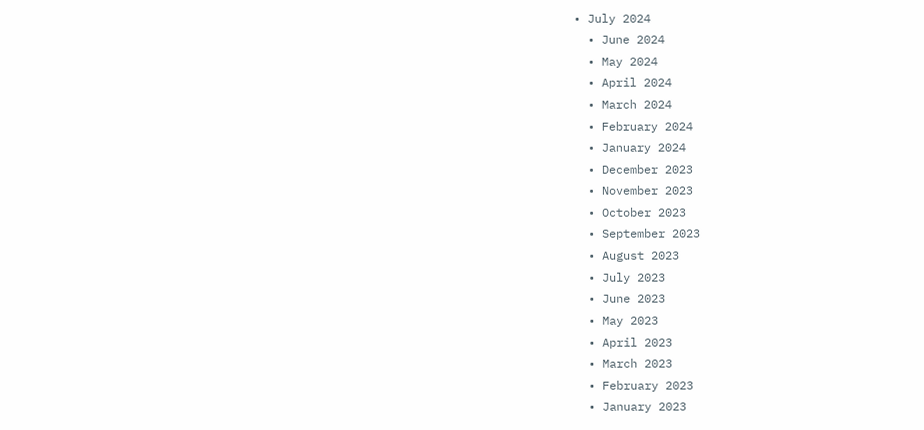• July 2024
  • June 2024
  • May 2024
  • April 2024
  • March 2024
  • February 2024
  • January 2024
  • December 2023
  • November 2023
  • October 2023
  • September 2023
  • August 2023
  • July 2023
  • June 2023
  • May 2023
  • April 2023
  • March 2023
  • February 2023
  • January 2023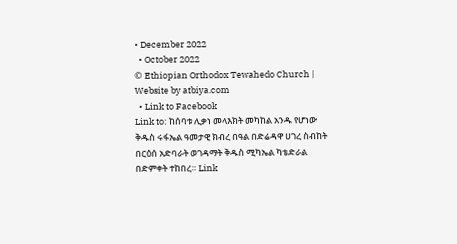• December 2022
  • October 2022
© Ethiopian Orthodox Tewahedo Church | Website by atbiya.com
  • Link to Facebook
Link to: ከሰባቱ ሊቃነ መላእክት መካከል አንዱ የሆነው ቅዱስ ሩፋኤል ዓመታዊ ክብረ በዓል በድሬዳዋ ሀገረ ስብከት በርዕሰ አድባራት ወገዳማት ቅዱስ ሚካኤል ካቴድራል በድምቀት ተከበረ። Link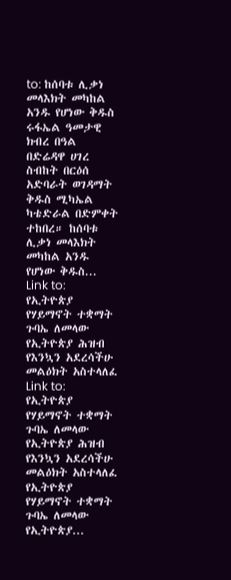to: ከሰባቱ ሊቃነ መላእክት መካከል አንዱ የሆነው ቅዱስ ሩፋኤል ዓመታዊ ክብረ በዓል በድሬዳዋ ሀገረ ስብከት በርዕሰ አድባራት ወገዳማት ቅዱስ ሚካኤል ካቴድራል በድምቀት ተከበረ። ከሰባቱ ሊቃነ መላእክት መካከል አንዱ የሆነው ቅዱስ... Link to: የኢትዮጵያ የሃይማኖት ተቋማት ጉባኤ ለመላው የኢትዮጵያ ሕዝብ የእንኳን አደረሳችሁ መልዕክት አስተላለፈ Link to: የኢትዮጵያ የሃይማኖት ተቋማት ጉባኤ ለመላው የኢትዮጵያ ሕዝብ የእንኳን አደረሳችሁ መልዕክት አስተላለፈ የኢትዮጵያ የሃይማኖት ተቋማት ጉባኤ ለመላው የኢትዮጵያ...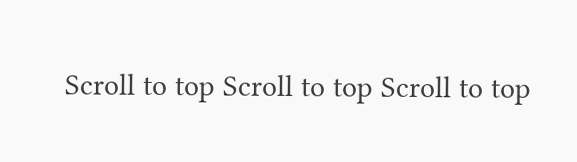Scroll to top Scroll to top Scroll to top